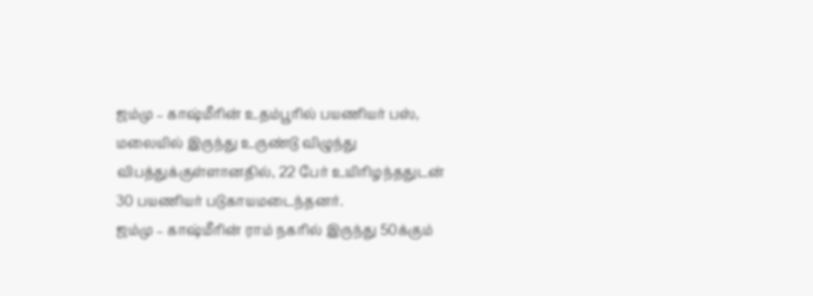ஜம்மு – காஷ்மீரின் உதம்பூரில் பயணியர் பஸ், மலையில் இருந்து உருண்டு விழுந்து விபத்துக்குள்ளானதில், 22 பேர் உயிரிழந்ததுடன் 30 பயணியர் படுகாயமடைந்தனர்.
ஜம்மு – காஷ்மீரின் ராம் நகரில் இருந்து 50க்கும்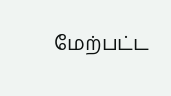மேற்பட்ட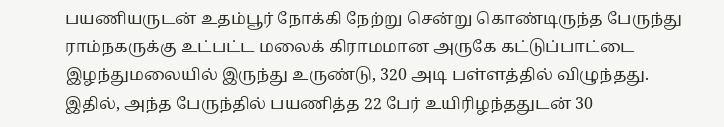பயணியருடன் உதம்பூர் நோக்கி நேற்று சென்று கொண்டிருந்த பேருந்து ராம்நகருக்கு உட்பட்ட மலைக் கிராமமான அருகே கட்டுப்பாட்டை இழந்துமலையில் இருந்து உருண்டு, 320 அடி பள்ளத்தில் விழுந்தது.
இதில், அந்த பேருந்தில் பயணித்த 22 பேர் உயிரிழந்ததுடன் 30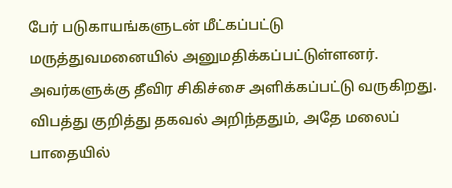பேர் படுகாயங்களுடன் மீட்கப்பட்டு
மருத்துவமனையில் அனுமதிக்கப்பட்டுள்ளனர்.
அவர்களுக்கு தீவிர சிகிச்சை அளிக்கப்பட்டு வருகிறது.
விபத்து குறித்து தகவல் அறிந்ததும், அதே மலைப் பாதையில்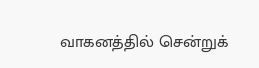வாகனத்தில் சென்றுக்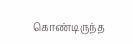கொண்டிருந்த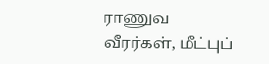ராணுவ வீரர்கள், மீட்புப்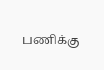பணிக்கு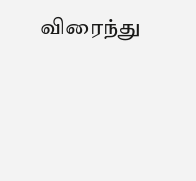விரைந்து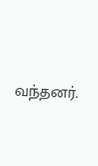வந்தனர்.